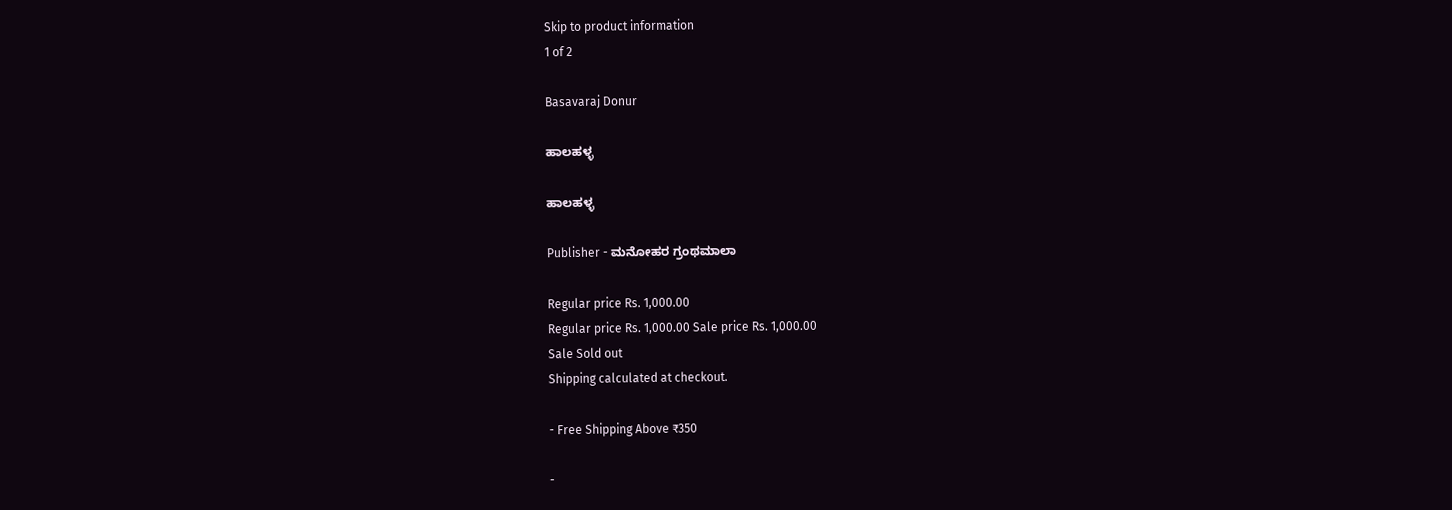Skip to product information
1 of 2

Basavaraj Donur

ಹಾಲಹಳ್ಳ

ಹಾಲಹಳ್ಳ

Publisher - ಮನೋಹರ ಗ್ರಂಥಮಾಲಾ

Regular price Rs. 1,000.00
Regular price Rs. 1,000.00 Sale price Rs. 1,000.00
Sale Sold out
Shipping calculated at checkout.

- Free Shipping Above ₹350

-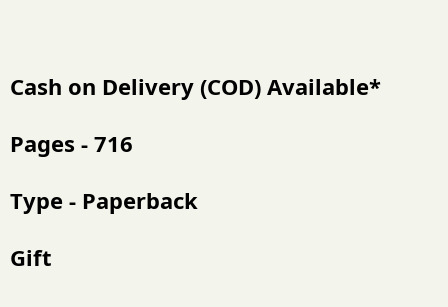Cash on Delivery (COD) Available*

Pages - 716

Type - Paperback

Gift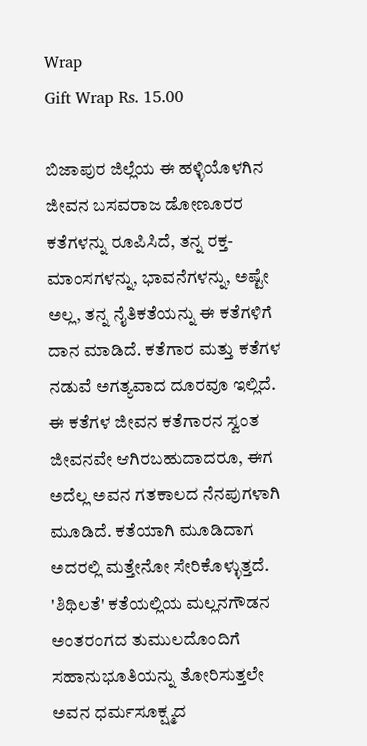Wrap
Gift Wrap Rs. 15.00

ಬಿಜಾಪುರ ಜಿಲ್ಲೆಯ ಈ ಹಳ್ಳಿಯೊಳಗಿನ ಜೀವನ ಬಸವರಾಜ ಡೋಣೂರರ ಕತೆಗಳನ್ನು ರೂಪಿಸಿದೆ, ತನ್ನ ರಕ್ತ-ಮಾಂಸಗಳನ್ನು, ಭಾವನೆಗಳನ್ನು, ಅಷ್ಟೇ ಅಲ್ಲ, ತನ್ನ ನೈತಿಕತೆಯನ್ನು ಈ ಕತೆಗಳಿಗೆ ದಾನ ಮಾಡಿದೆ. ಕತೆಗಾರ ಮತ್ತು ಕತೆಗಳ ನಡುವೆ ಅಗತ್ಯವಾದ ದೂರವೂ ಇಲ್ಲಿದೆ. ಈ ಕತೆಗಳ ಜೀವನ ಕತೆಗಾರನ ಸ್ವಂತ ಜೀವನವೇ ಆಗಿರಬಹುದಾದರೂ, ಈಗ ಅದೆಲ್ಲ ಅವನ ಗತಕಾಲದ ನೆನಪುಗಳಾಗಿ ಮೂಡಿದೆ. ಕತೆಯಾಗಿ ಮೂಡಿದಾಗ ಅದರಲ್ಲಿ ಮತ್ತೇನೋ ಸೇರಿಕೊಳ್ಳುತ್ತದೆ. 'ಶಿಥಿಲತೆ' ಕತೆಯಲ್ಲಿಯ ಮಲ್ಲನಗೌಡನ ಅಂತರಂಗದ ತುಮುಲದೊಂದಿಗೆ ಸಹಾನುಭೂತಿಯನ್ನು ತೋರಿಸುತ್ತಲೇ ಅವನ ಧರ್ಮಸೂಕ್ಷ್ಮದ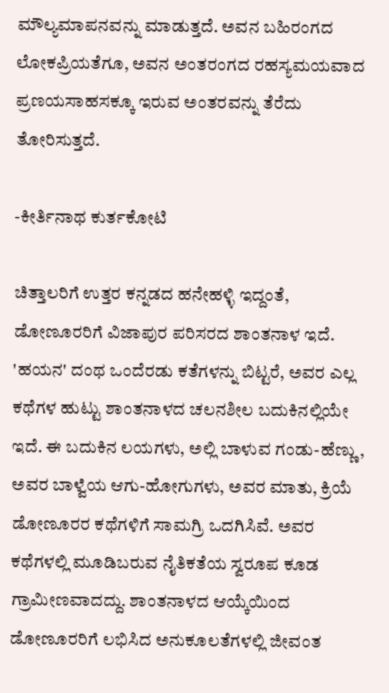ಮೌಲ್ಯಮಾಪನವನ್ನು ಮಾಡುತ್ತದೆ. ಅವನ ಬಹಿರಂಗದ ಲೋಕಪ್ರಿಯತೆಗೂ, ಅವನ ಅಂತರಂಗದ ರಹಸ್ಯಮಯವಾದ ಪ್ರಣಯಸಾಹಸಕ್ಕೂ ಇರುವ ಅಂತರವನ್ನು ತೆರೆದು ತೋರಿಸುತ್ತದೆ.

-ಕೀರ್ತಿನಾಥ ಕುರ್ತಕೋಟಿ

ಚಿತ್ತಾಲರಿಗೆ ಉತ್ತರ ಕನ್ನಡದ ಹನೇಹಳ್ಳಿ ಇದ್ದಂತೆ, ಡೋಣೂರರಿಗೆ ವಿಜಾಪುರ ಪರಿಸರದ ಶಾಂತನಾಳ ಇದೆ. 'ಹಯನ' ದಂಥ ಒಂದೆರಡು ಕತೆಗಳನ್ನು ಬಿಟ್ಟರೆ, ಅವರ ಎಲ್ಲ ಕಥೆಗಳ ಹುಟ್ಟು ಶಾಂತನಾಳದ ಚಲನಶೀಲ ಬದುಕಿನಲ್ಲಿಯೇ ಇದೆ. ಈ ಬದುಕಿನ ಲಯಗಳು, ಅಲ್ಲಿ ಬಾಳುವ ಗಂಡು-ಹೆಣ್ಣು, ಅವರ ಬಾಳ್ವೆಯ ಆಗು-ಹೋಗುಗಳು, ಅವರ ಮಾತು, ಕ್ರಿಯೆ ಡೋಣೂರರ ಕಥೆಗಳಿಗೆ ಸಾಮಗ್ರಿ ಒದಗಿಸಿವೆ. ಅವರ ಕಥೆಗಳಲ್ಲಿ ಮೂಡಿಬರುವ ನೈತಿಕತೆಯ ಸ್ವರೂಪ ಕೂಡ ಗ್ರಾಮೀಣವಾದದ್ದು. ಶಾಂತನಾಳದ ಆಯ್ಕೆಯಿಂದ ಡೋಣೂರರಿಗೆ ಲಭಿಸಿದ ಅನುಕೂಲತೆಗಳಲ್ಲಿ ಜೀವಂತ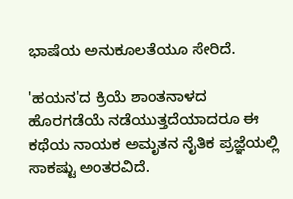ಭಾಷೆಯ ಅನುಕೂಲತೆಯೂ ಸೇರಿದೆ.

'ಹಯನ'ದ ಕ್ರಿಯೆ ಶಾಂತನಾಳದ ಹೊರಗಡೆಯೆ ನಡೆಯುತ್ತದೆಯಾದರೂ ಈ ಕಥೆಯ ನಾಯಕ ಅಮೃತನ ನೈತಿಕ ಪ್ರಜ್ಞೆಯಲ್ಲಿ ಸಾಕಷ್ಟು ಅಂತರವಿದೆ.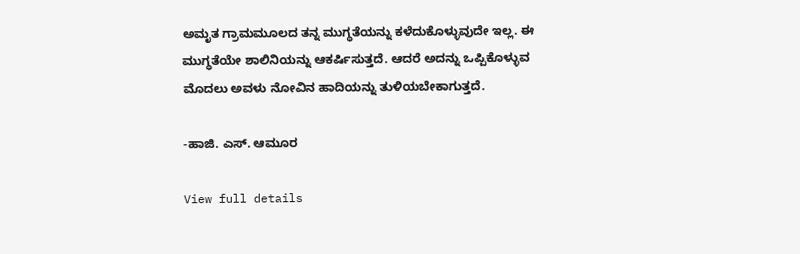ಅಮೃತ ಗ್ರಾಮಮೂಲದ ತನ್ನ ಮುಗ್ಧತೆಯನ್ನು ಕಳೆದುಕೊಳ್ಳುವುದೇ ಇಲ್ಲ. ಈ ಮುಗ್ಧತೆಯೇ ಶಾಲಿನಿಯನ್ನು ಆಕರ್ಷಿಸುತ್ತದೆ. ಆದರೆ ಅದನ್ನು ಒಪ್ಪಿಕೊಳ್ಳುವ ಮೊದಲು ಅವಳು ನೋವಿನ ಹಾದಿಯನ್ನು ತುಳಿಯಬೇಕಾಗುತ್ತದೆ.

-ಹಾಜಿ. ಎಸ್. ಆಮೂರ

View full details